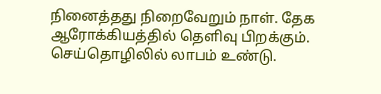நினைத்தது நிறைவேறும் நாள். தேக ஆரோக்கியத்தில் தெளிவு பிறக்கும். செய்தொழிலில் லாபம் உண்டு.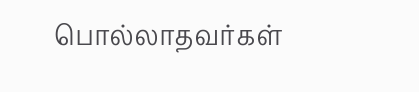பொல்லாதவர்கள்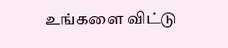உங்களை விட்டு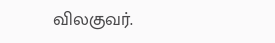விலகுவர்.